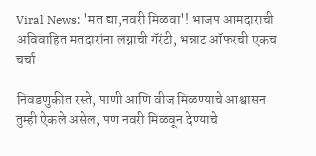Viral News: 'मत द्या,नवरी मिळवा'! भाजप आमदाराची अविवाहित मतदारांना लग्नाची गॅरंटी, भन्नाट ऑफरची एकच चर्चा

निवडणुकीत रस्ते, पाणी आणि वीज मिळण्याचे आश्वासन तुम्ही ऐकले असेल, पण नवरी मिळवून देण्याचे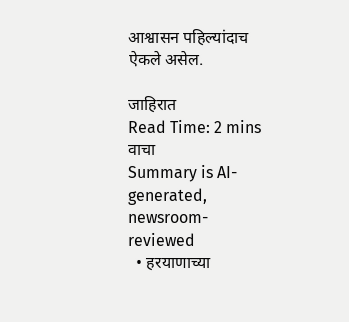आश्वासन पहिल्यांदाच ऐकले असेल.

जाहिरात
Read Time: 2 mins
वाचा
Summary is AI-generated, newsroom-reviewed
  • हरयाणाच्या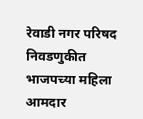रेवाडी नगर परिषद निवडणुकीत भाजपच्या महिला आमदार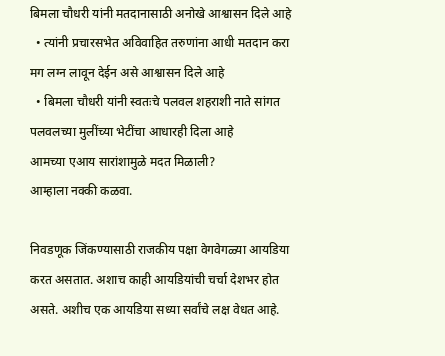बिमला चौधरी यांनी मतदानासाठी अनोखे आश्वासन दिले आहे
  • त्यांनी प्रचारसभेत अविवाहित तरुणांना आधी मतदान करा मग लग्न लावून देईन असे आश्वासन दिले आहे
  • बिमला चौधरी यांनी स्वतःचे पलवल शहराशी नाते सांगत पलवलच्या मुलींच्या भेटींचा आधारही दिला आहे
आमच्या एआय सारांशामुळे मदत मिळाली?
आम्हाला नक्की कळवा.

निवडणूक जिंकण्यासाठी राजकीय पक्षा वेगवेगळ्या आयडिया करत असतात. अशाच काही आयडियांची चर्चा देशभर होत असते. अशीच एक आयडिया सध्या सर्वांचे लक्ष वेधत आहे.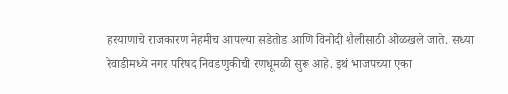हरयाणाचे राजकारण नेहमीच आपल्या सडेतोड आणि विनोदी शैलीसाठी ओळखले जाते. सध्या रेवाडीमध्ये नगर परिषद निवडणुकीची रणधूमळी सुरू आहे. इथं भाजपच्या एका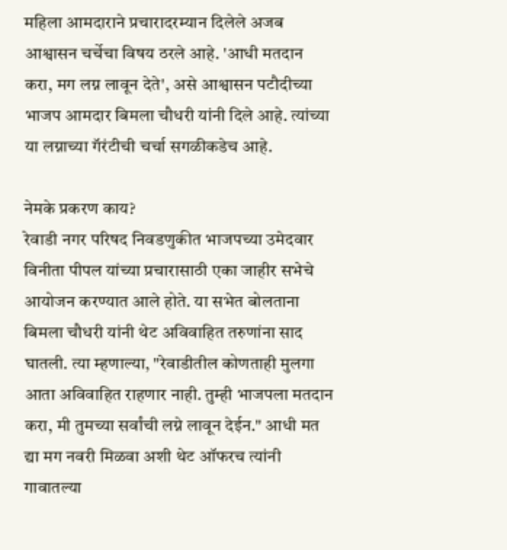महिला आमदाराने प्रचारादरम्यान दिलेले अजब आश्वासन चर्चेचा विषय ठरले आहे. 'आधी मतदान करा, मग लग्न लावून देते', असे आश्वासन पटौदीच्या भाजप आमदार बिमला चौधरी यांनी दिले आहे. त्यांच्या या लग्नाच्या गॅरंटीची चर्चा सगळीकडेच आहे.

नेमके प्रकरण काय?
रेवाडी नगर परिषद निवडणुकीत भाजपच्या उमेदवार विनीता पीपल यांच्या प्रचारासाठी एका जाहीर सभेचे आयोजन करण्यात आले होते. या सभेत बोलताना बिमला चौधरी यांनी थेट अविवाहित तरुणांना साद घातली. त्या म्हणाल्या, "रेवाडीतील कोणताही मुलगा आता अविवाहित राहणार नाही. तुम्ही भाजपला मतदान करा, मी तुमच्या सर्वांची लग्ने लावून देईन." आधी मत द्या मग नवरी मिळवा अशी थेट ऑफरच त्यांनी गावातल्या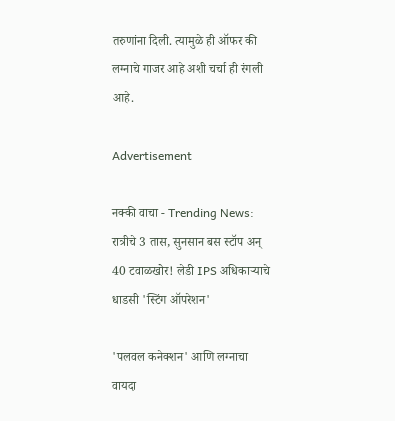तरुणांना दिली. त्यामुळे ही ऑफर की लग्नाचे गाजर आहे अशी चर्चा ही रंगली आहे.

Advertisement

नक्की वाचा - Trending News: रात्रीचे 3 तास, सुनसान बस स्टॉप अन् 40 टवाळखोर! लेडी IPS अधिकाऱ्याचे धाडसी 'स्टिंग ऑपरेशन'

'पलवल कनेक्शन' आणि लग्नाचा वायदा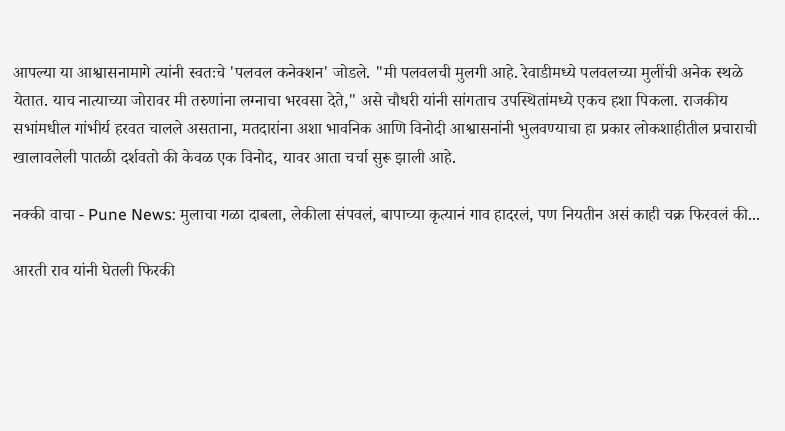आपल्या या आश्वासनामागे त्यांनी स्वतःचे 'पलवल कनेक्शन' जोडले. "मी पलवलची मुलगी आहे. रेवाडीमध्ये पलवलच्या मुलींची अनेक स्थळे येतात. याच नात्याच्या जोरावर मी तरुणांना लग्नाचा भरवसा देते," असे चौधरी यांनी सांगताच उपस्थितांमध्ये एकच हशा पिकला. राजकीय सभांमधील गांभीर्य हरवत चालले असताना, मतदारांना अशा भावनिक आणि विनोदी आश्वासनांनी भुलवण्याचा हा प्रकार लोकशाहीतील प्रचाराची खालावलेली पातळी दर्शवतो की केवळ एक विनोद, यावर आता चर्चा सुरू झाली आहे.

नक्की वाचा - Pune News: मुलाचा गळा दाबला, लेकीला संपवलं, बापाच्या कृत्यानं गाव हादरलं, पण नियतीन असं काही चक्र फिरवलं की...

आरती राव यांनी घेतली फिरकी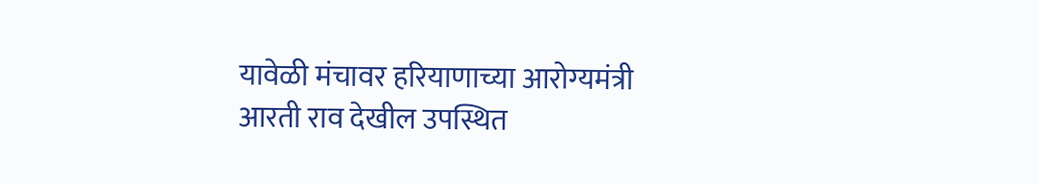यावेळी मंचावर हरियाणाच्या आरोग्यमंत्री आरती राव देखील उपस्थित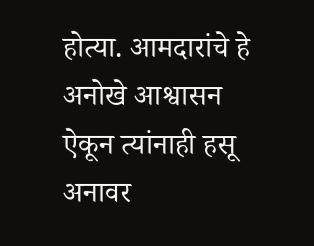होत्या. आमदारांचे हे अनोखे आश्वासन ऐकून त्यांनाही हसू अनावर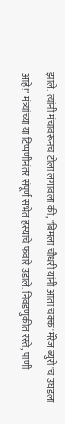झाले. त्यांनी मंचावरूनच टोला लगावला की, "बिमला चौधरी यांनी आता चक्क 'मॅरेज ब्युरो'च उघडला आहे!" मंत्र्यांच्या या टिप्पणीनंतर संपूर्ण सभेत हस्याचे फवारे उडाले. निवडणुकीत रस्ते, पाणी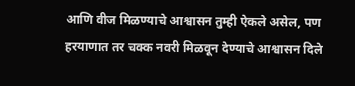आणि वीज मिळण्याचे आश्वासन तुम्ही ऐकले असेल, पण हरयाणात तर चक्क नवरी मिळवून देण्याचे आश्वासन दिले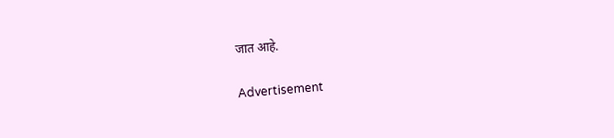जात आहे.

Advertisement